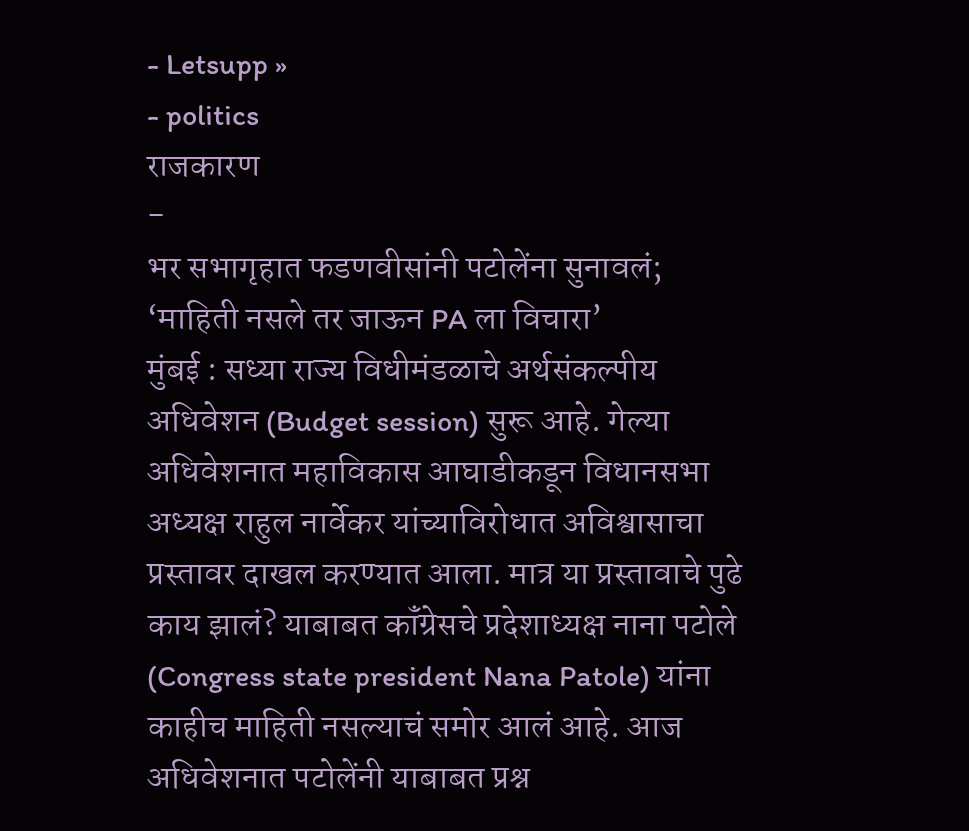- Letsupp »
- politics
राजकारण
-
भर सभागृहात फडणवीसांनी पटोलेंना सुनावलं; ‘माहिती नसले तर जाऊन PA ला विचारा’
मुंबई : सध्या राज्य विधीमंडळाचे अर्थसंकल्पीय अधिवेशन (Budget session) सुरू आहे. गेल्या अधिवेशनात महाविकास आघाडीकडून विधानसभा अध्यक्ष राहुल नार्वेकर यांच्याविरोधात अविश्वासाचा प्रस्तावर दाखल करण्यात आला. मात्र या प्रस्तावाचे पुढे काय झालं? याबाबत कॉंग्रेसचे प्रदेशाध्यक्ष नाना पटोले (Congress state president Nana Patole) यांना काहीच माहिती नसल्याचं समोर आलं आहे. आज अधिवेशनात पटोलेंनी याबाबत प्रश्न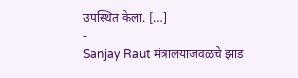उपस्थित केला. […]
-
Sanjay Raut मंत्रालयाजवळचे झाड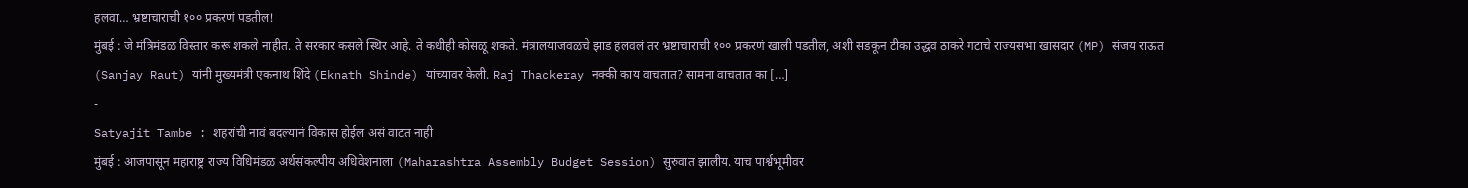हलवा… भ्रष्टाचाराची १०० प्रकरणं पडतील!
मुंबई : जे मंत्रिमंडळ विस्तार करू शकले नाहीत. ते सरकार कसले स्थिर आहे. ते कधीही कोसळू शकते. मंत्रालयाजवळचे झाड हलवलं तर भ्रष्टाचाराची १०० प्रकरणं खाली पडतील, अशी सडकून टीका उद्धव ठाकरे गटाचे राज्यसभा खासदार (MP) संजय राऊत (Sanjay Raut) यांनी मुख्यमंत्री एकनाथ शिंदे (Eknath Shinde) यांच्यावर केली. Raj Thackeray नक्की काय वाचतात? सामना वाचतात का […]
-
Satyajit Tambe : शहरांची नावं बदल्यानं विकास होईल असं वाटत नाही
मुंबई : आजपासून महाराष्ट्र राज्य विधिमंडळ अर्थसंकल्पीय अधिवेशनाला (Maharashtra Assembly Budget Session) सुरुवात झालीय. याच पार्श्वभूमीवर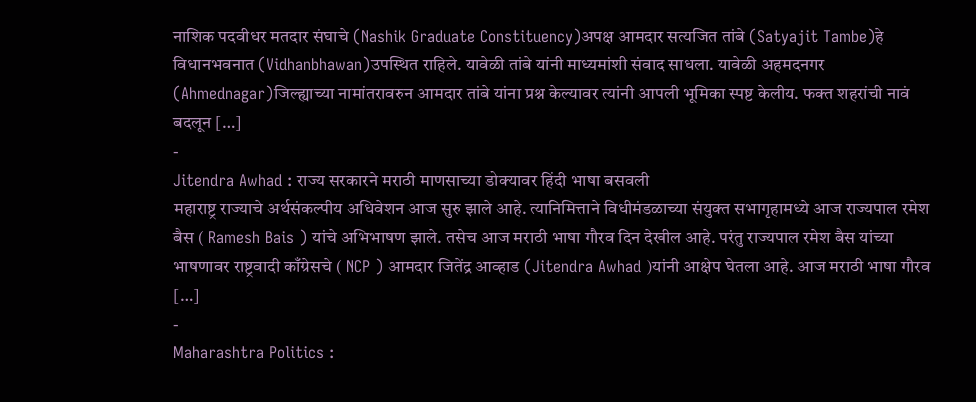नाशिक पदवीधर मतदार संघाचे (Nashik Graduate Constituency)अपक्ष आमदार सत्यजित तांबे (Satyajit Tambe)हे विधानभवनात (Vidhanbhawan)उपस्थित राहिले. यावेळी तांबे यांनी माध्यमांशी संवाद साधला. यावेळी अहमदनगर (Ahmednagar)जिल्ह्याच्या नामांतरावरुन आमदार तांबे यांना प्रश्न केल्यावर त्यांनी आपली भूमिका स्पष्ट केलीय. फक्त शहरांची नावं बदलून […]
-
Jitendra Awhad : राज्य सरकारने मराठी माणसाच्या डोक्यावर हिंदी भाषा बसवली
महाराष्ट्र राज्याचे अर्थसंकल्पीय अधिवेशन आज सुरु झाले आहे. त्यानिमित्ताने विधीमंडळाच्या संयुक्त सभागृहामध्ये आज राज्यपाल रमेश बैस ( Ramesh Bais ) यांचे अभिभाषण झाले. तसेच आज मराठी भाषा गौरव दिन देखील आहे. परंतु राज्यपाल रमेश बैस यांच्या भाषणावर राष्ट्रवादी काँग्रेसचे ( NCP ) आमदार जितेंद्र आव्हाड (Jitendra Awhad )यांनी आक्षेप घेतला आहे. आज मराठी भाषा गौरव […]
-
Maharashtra Politics :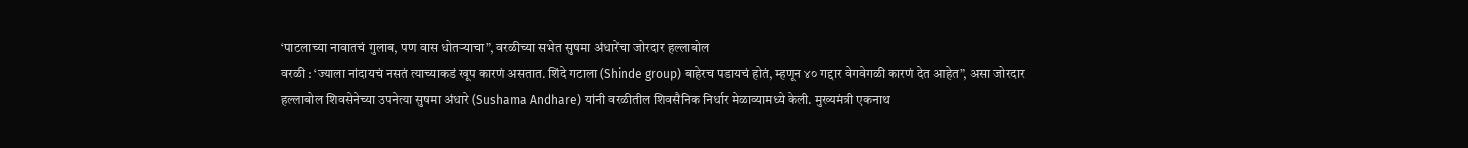‘पाटलाच्या नावातचं गुलाब, पण वास धोतऱ्याचा”, वरळीच्या सभेत सुषमा अंधारेंचा जोरदार हल्लाबोल
वरळी : ‘ज्याला नांदायचं नसतं त्याच्याकडं खूप कारणं असतात. शिंदे गटाला (Shinde group) बाहेरच पडायचं होतं, म्हणून ४० गद्दार वेगवेगळी कारणं देत आहेत”, असा जोरदार हल्लाबोल शिवसेनेच्या उपनेत्या सुषमा अंधारे (Sushama Andhare) यांनी वरळीतील शिवसैनिक निर्धार मेळाव्यामध्ये केली. मुख्यमंत्री एकनाथ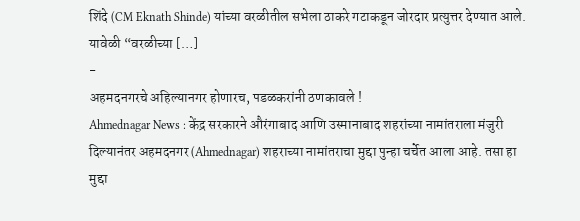शिंदे (CM Eknath Shinde) यांच्या वरळीतील सभेला ठाकरे गटाकडून जोरदार प्रत्युत्तर देण्यात आले. यावेळी “वरळीच्या […]
-
अहमदनगरचे अहिल्यानगर होणारच, पडळकरांनी ठणकावले !
Ahmednagar News : केंद्र सरकारने औरंगाबाद आणि उस्मानाबाद शहरांच्या नामांतराला मंजुरी दिल्यानंतर अहमदनगर (Ahmednagar) शहराच्या नामांतराचा मुद्दा पुन्हा चर्चेत आला आहे. तसा हा मुद्दा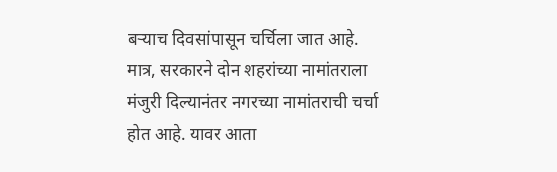बऱ्याच दिवसांपासून चर्चिला जात आहे. मात्र, सरकारने दोन शहरांच्या नामांतराला मंजुरी दिल्यानंतर नगरच्या नामांतराची चर्चा होत आहे. यावर आता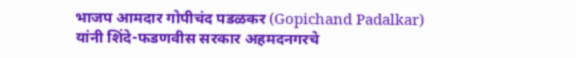भाजप आमदार गोपीचंद पडळकर (Gopichand Padalkar) यांनी शिंदे-फडणवीस सरकार अहमदनगरचे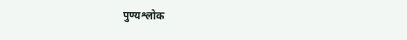पुण्यश्लोक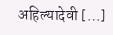अहिल्यादेवी […]